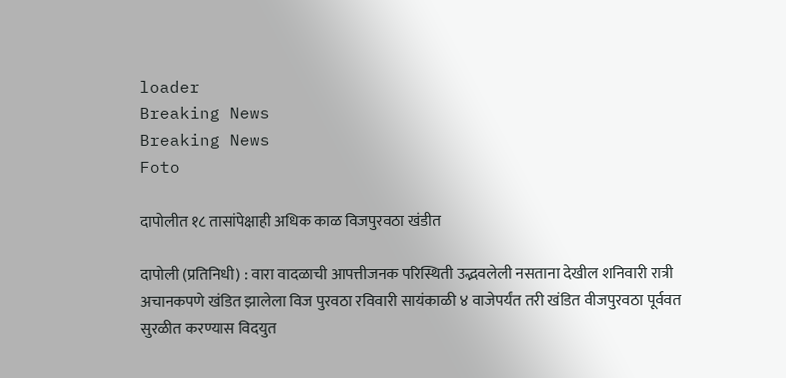loader
Breaking News
Breaking News
Foto

दापोलीत १८ तासांपेक्षाही अधिक काळ विजपुरवठा खंडीत

दापोली (प्रतिनिधी) : वारा वादळाची आपत्तीजनक परिस्थिती उद्भवलेली नसताना देखील शनिवारी रात्री अचानकपणे खंडित झालेला विज पुरवठा रविवारी सायंकाळी ४ वाजेपर्यंत तरी खंडित वीजपुरवठा पूर्ववत सुरळीत करण्यास विदयुत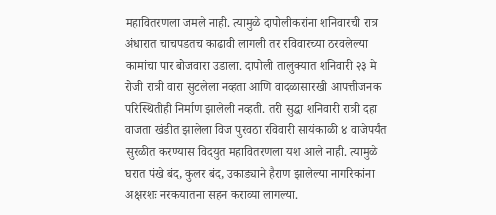महावितरणला जमले नाही. त्यामुळे दापोलीकरांना शनिवारची रात्र अंधारात चाचपडतच काढावी लागली तर रविवारच्या ठरवलेल्या कामांचा पार बोजवारा उडाला. दापोली तालुक्यात शनिवारी २३ मे रोजी रात्री वारा सुटलेला नव्हता आणि वादळासारखी आपत्तीजनक परिस्थितीही निर्माण झालेली नव्हती. तरी सुद्धा शनिवारी रात्री दहा वाजता खंडीत झालेला विज पुरवठा रविवारी सायंकाळी ४ वाजेपर्यंत सुरळीत करण्यास विदयुत महावितरणला यश आले नाही. त्यामुळे घरात पंखे बंद, कुलर बंद, उकाड्याने हैराण झालेल्या नागरिकांना अक्षरशः नरकयातना सहन कराव्या लागल्या.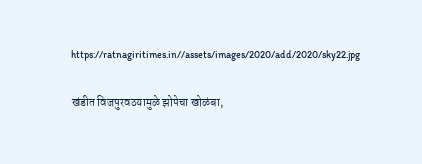https://ratnagiritimes.in//assets/images/2020/add/2020/sky22.jpg

खंडीत विजपुरवठयामुळे झोपेचा खोळंबा,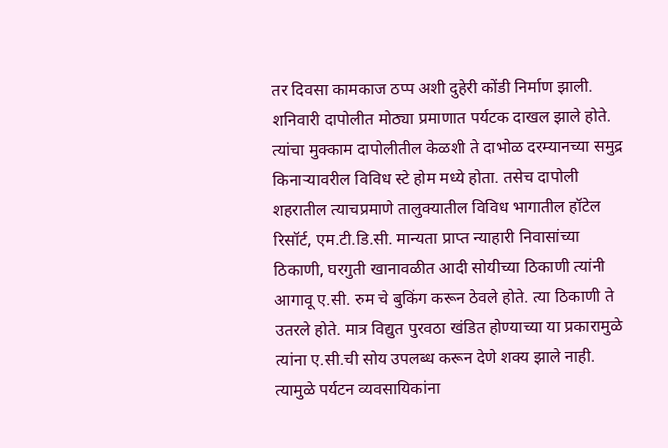तर दिवसा कामकाज ठप्प अशी दुहेरी कोंडी निर्माण झाली. शनिवारी दापोलीत मोठ्या प्रमाणात पर्यटक दाखल झाले होते. त्यांचा मुक्काम दापोलीतील केळशी ते दाभोळ दरम्यानच्या समुद्र किनार्‍यावरील विविध स्टे होम मध्ये होता. तसेच दापोली शहरातील त्याचप्रमाणे तालुक्यातील विविध भागातील हॉटेल रिसॉर्ट, एम.टी.डि.सी. मान्यता प्राप्त न्याहारी निवासांच्या ठिकाणी, घरगुती खानावळीत आदी सोयीच्या ठिकाणी त्यांनी आगावू ए.सी. रुम चे बुकिंग करून ठेवले होते. त्या ठिकाणी ते उतरले होते. मात्र विद्युत पुरवठा खंडित होण्याच्या या प्रकारामुळे त्यांना ए.सी.ची सोय उपलब्ध करून देणे शक्य झाले नाही. त्यामुळे पर्यटन व्यवसायिकांना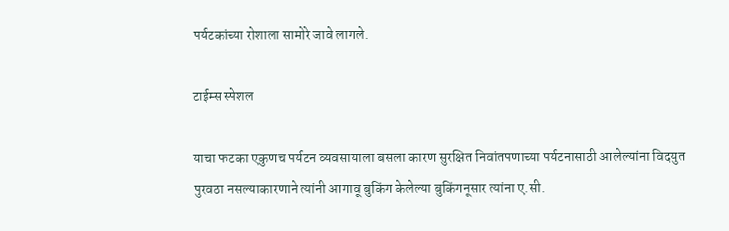पर्यटकांच्या रोशाला सामोरे जावे लागले.

टाईम्स स्पेशल

याचा फटका एकुणच पर्यटन व्यवसायाला बसला कारण सुरक्षित निवांतपणाच्या पर्यटनासाठी आलेल्यांना विदयुत पुरवठा नसल्याकारणाने त्यांनी आगावू बुकिंग केलेल्या बुकिंगनूसार त्यांना ए.सी.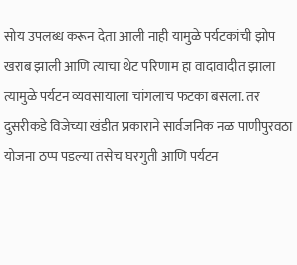सोय उपलब्ध करून देता आली नाही यामुळे पर्यटकांची झोप खराब झाली आणि त्याचा थेट परिणाम हा वादावादीत झाला त्यामुळे पर्यटन व्यवसायाला चांगलाच फटका बसला. तर दुसरीकडे विजेच्या खंडीत प्रकाराने सार्वजनिक नळ पाणीपुरवठा योजना ठप्प पडल्या तसेच घरगुती आणि पर्यटन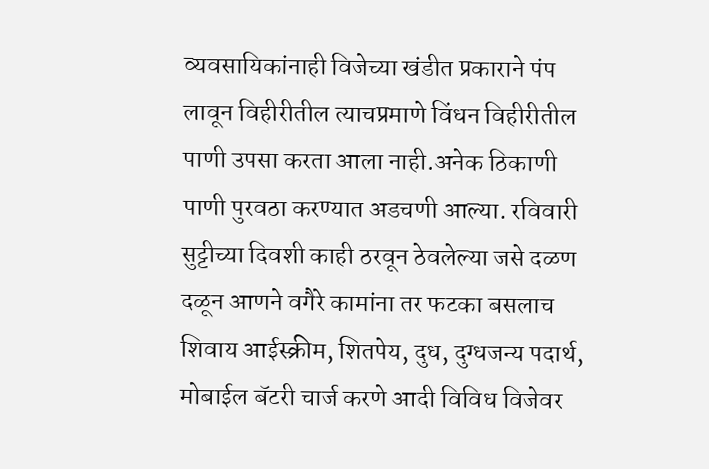व्यवसायिकांनाही विजेच्या खंडीत प्रकाराने पंप लावून विहीरीतील त्याचप्रमाणे विंधन विहीरीतील पाणी उपसा करता आला नाही.अनेक ठिकाणी पाणी पुरवठा करण्यात अडचणी आल्या. रविवारी सुट्टीच्या दिवशी काही ठरवून ठेवलेल्या जसे दळण दळून आणने वगैरे कामांना तर फटका बसलाच शिवाय आईस्क्रीम, शितपेय, दुध, दुग्धजन्य पदार्थ, मोबाईल बॅटरी चार्ज करणे आदी विविध विजेवर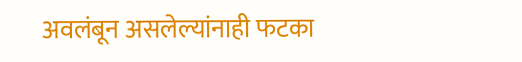अवलंबून असलेल्यांनाही फटका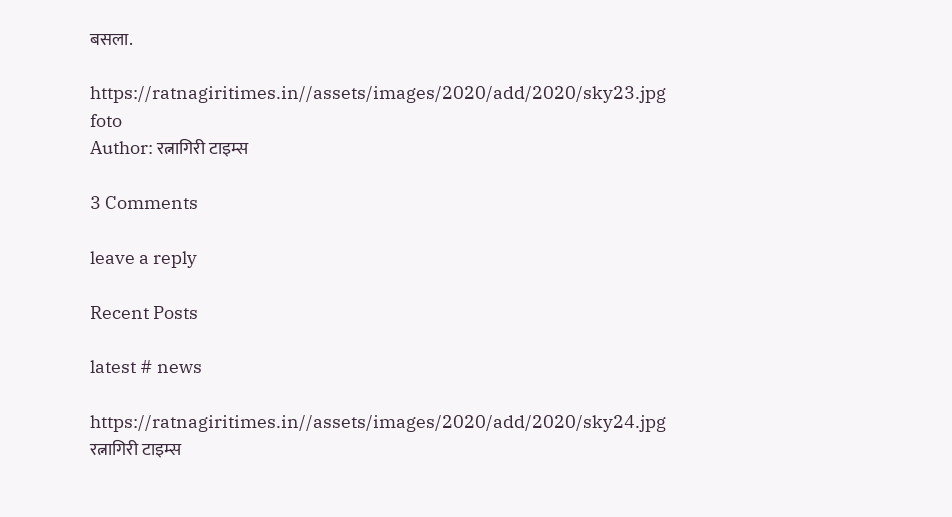बसला.

https://ratnagiritimes.in//assets/images/2020/add/2020/sky23.jpg
foto
Author: रत्नागिरी टाइम्स

3 Comments

leave a reply

Recent Posts

latest # news

https://ratnagiritimes.in//assets/images/2020/add/2020/sky24.jpg
रत्नागिरी टाइम्स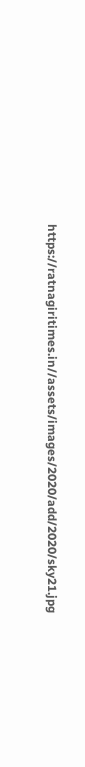https://ratnagiritimes.in//assets/images/2020/add/2020/sky21.jpg